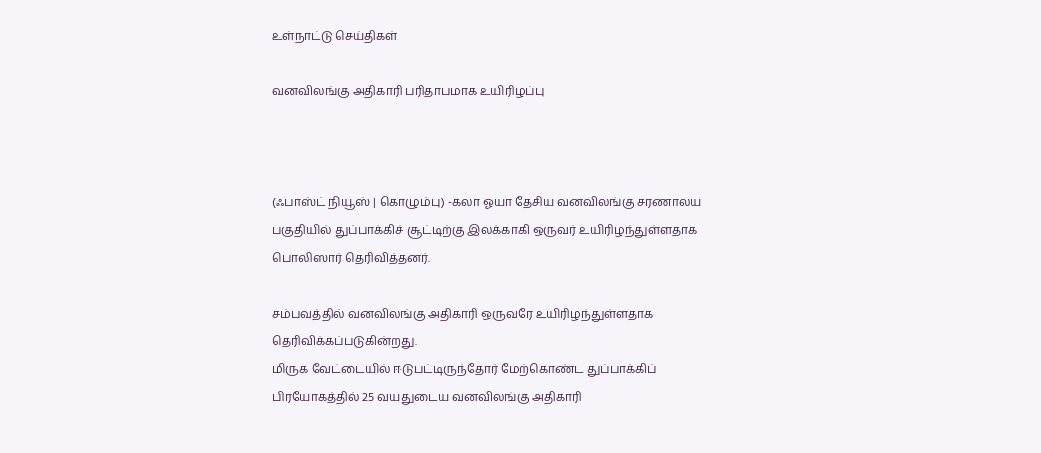உள்நாட்டு செய்திகள்

வனவிலங்கு அதிகாரி பரிதாபமாக உயிரிழப்பு



(ஃபாஸ்ட் நியூஸ் | கொழும்பு) -கலா ஓயா தேசிய வனவிலங்கு சரணாலய பகுதியில் துப்பாக்கிச் சூட்டிற்கு இலக்காகி ஒருவர் உயிரிழந்துள்ளதாக பொலிஸார் தெரிவித்தனர்.

சம்பவத்தில் வனவிலங்கு அதிகாரி ஒருவரே உயிரிழந்துள்ளதாக தெரிவிக்கப்படுகின்றது.
மிருக வேட்டையில் ஈடுபட்டிருந்தோர் மேற்கொண்ட துப்பாக்கிப் பிரயோகத்தில் 25 வயதுடைய வனவிலங்கு அதிகாரி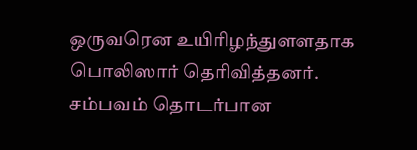ஒருவரென உயிரிழந்துளளதாக பொலிஸார் தெரிவித்தனர்.
சம்பவம் தொடர்பான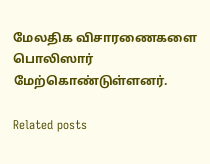மேலதிக விசாரணைகளை பொலிஸார் மேற்கொண்டுள்ளனர்.

Related posts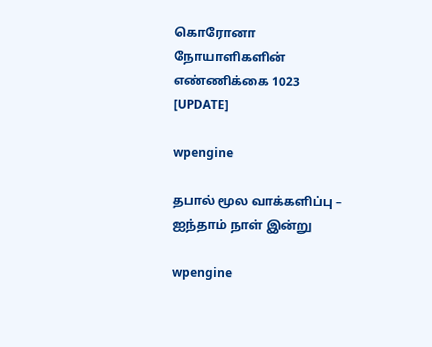கொரோனா நோயாளிகளின் எண்ணிக்கை 1023 [UPDATE]

wpengine

தபால் மூல வாக்களிப்பு – ஐந்தாம் நாள் இன்று

wpengine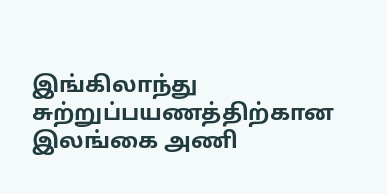இங்கிலாந்து சுற்றுப்பயணத்திற்கான இலங்கை அணி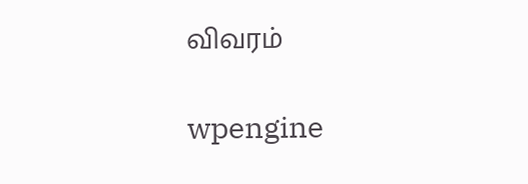விவரம்

wpengine